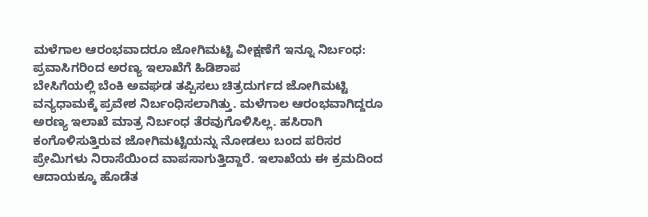ಮಳೆಗಾಲ ಆರಂಭವಾದರೂ ಜೋಗಿಮಟ್ಟಿ ವೀಕ್ಷಣೆಗೆ ಇನ್ನೂ ನಿರ್ಬಂಧ: ಪ್ರವಾಸಿಗರಿಂದ ಅರಣ್ಯ ಇಲಾಖೆಗೆ ಹಿಡಿಶಾಪ
ಬೇಸಿಗೆಯಲ್ಲಿ ಬೆಂಕಿ ಅವಘಡ ತಪ್ಪಿಸಲು ಚಿತ್ರದುರ್ಗದ ಜೋಗಿಮಟ್ಟಿ ವನ್ಯಧಾಮಕ್ಕೆ ಪ್ರವೇಶ ನಿರ್ಬಂಧಿಸಲಾಗಿತ್ತು. ಮಳೆಗಾಲ ಆರಂಭವಾಗಿದ್ದರೂ ಅರಣ್ಯ ಇಲಾಖೆ ಮಾತ್ರ ನಿರ್ಬಂಧ ತೆರವುಗೊಳಿಸಿಲ್ಲ. ಹಸಿರಾಗಿ ಕಂಗೊಳಿಸುತ್ತಿರುವ ಜೋಗಿಮಟ್ಟಿಯನ್ನು ನೋಡಲು ಬಂದ ಪರಿಸರ ಪ್ರೇಮಿಗಳು ನಿರಾಸೆಯಿಂದ ವಾಪಸಾಗುತ್ತಿದ್ದಾರೆ. ಇಲಾಖೆಯ ಈ ಕ್ರಮದಿಂದ ಆದಾಯಕ್ಕೂ ಹೊಡೆತ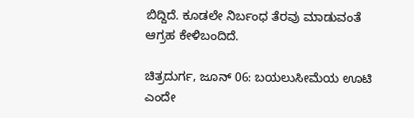ಬಿದ್ದಿದೆ. ಕೂಡಲೇ ನಿರ್ಬಂಧ ತೆರವು ಮಾಡುವಂತೆ ಆಗ್ರಹ ಕೇಳಿಬಂದಿದೆ.

ಚಿತ್ರದುರ್ಗ, ಜೂನ್ 06: ಬಯಲುಸೀಮೆಯ ಊಟಿ ಎಂದೇ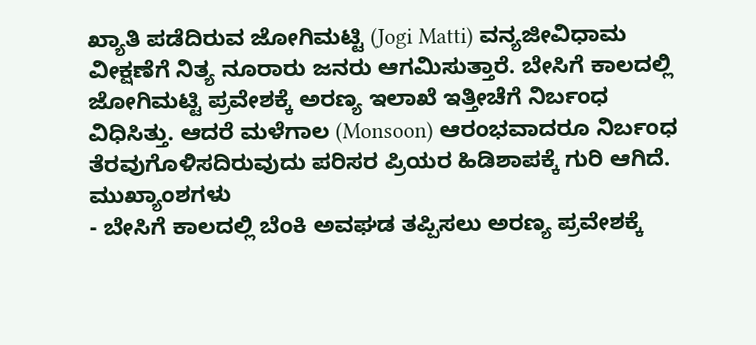ಖ್ಯಾತಿ ಪಡೆದಿರುವ ಜೋಗಿಮಟ್ಟಿ (Jogi Matti) ವನ್ಯಜೀವಿಧಾಮ ವೀಕ್ಷಣೆಗೆ ನಿತ್ಯ ನೂರಾರು ಜನರು ಆಗಮಿಸುತ್ತಾರೆ. ಬೇಸಿಗೆ ಕಾಲದಲ್ಲಿ ಜೋಗಿಮಟ್ಟಿ ಪ್ರವೇಶಕ್ಕೆ ಅರಣ್ಯ ಇಲಾಖೆ ಇತ್ತೀಚೆಗೆ ನಿರ್ಬಂಧ ವಿಧಿಸಿತ್ತು. ಆದರೆ ಮಳೆಗಾಲ (Monsoon) ಆರಂಭವಾದರೂ ನಿರ್ಬಂಧ ತೆರವುಗೊಳಿಸದಿರುವುದು ಪರಿಸರ ಪ್ರಿಯರ ಹಿಡಿಶಾಪಕ್ಕೆ ಗುರಿ ಆಗಿದೆ.
ಮುಖ್ಯಾಂಶಗಳು
- ಬೇಸಿಗೆ ಕಾಲದಲ್ಲಿ ಬೆಂಕಿ ಅವಘಡ ತಪ್ಪಿಸಲು ಅರಣ್ಯ ಪ್ರವೇಶಕ್ಕೆ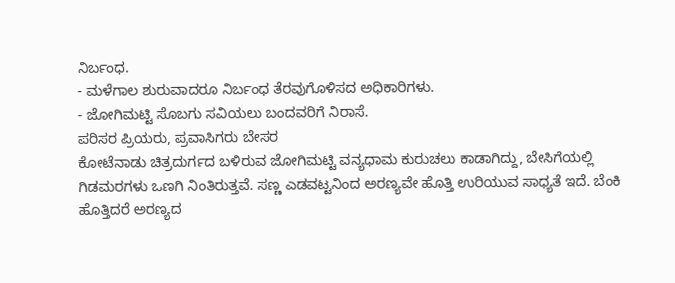ನಿರ್ಬಂಧ.
- ಮಳೆಗಾಲ ಶುರುವಾದರೂ ನಿರ್ಬಂಧ ತೆರವುಗೊಳಿಸದ ಅಧಿಕಾರಿಗಳು.
- ಜೋಗಿಮಟ್ಟಿ ಸೊಬಗು ಸವಿಯಲು ಬಂದವರಿಗೆ ನಿರಾಸೆ.
ಪರಿಸರ ಪ್ರಿಯರು, ಪ್ರವಾಸಿಗರು ಬೇಸರ
ಕೋಟೆನಾಡು ಚಿತ್ರದುರ್ಗದ ಬಳಿರುವ ಜೋಗಿಮಟ್ಟಿ ವನ್ಯಧಾಮ ಕುರುಚಲು ಕಾಡಾಗಿದ್ದು, ಬೇಸಿಗೆಯಲ್ಲಿ ಗಿಡಮರಗಳು ಒಣಗಿ ನಿಂತಿರುತ್ತವೆ. ಸಣ್ಣ ಎಡವಟ್ಟನಿಂದ ಅರಣ್ಯವೇ ಹೊತ್ತಿ ಉರಿಯುವ ಸಾಧ್ಯತೆ ಇದೆ. ಬೆಂಕಿ ಹೊತ್ತಿದರೆ ಅರಣ್ಯದ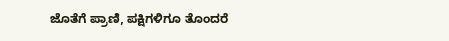ಜೊತೆಗೆ ಪ್ರಾಣಿ, ಪಕ್ಷಿಗಳಿಗೂ ತೊಂದರೆ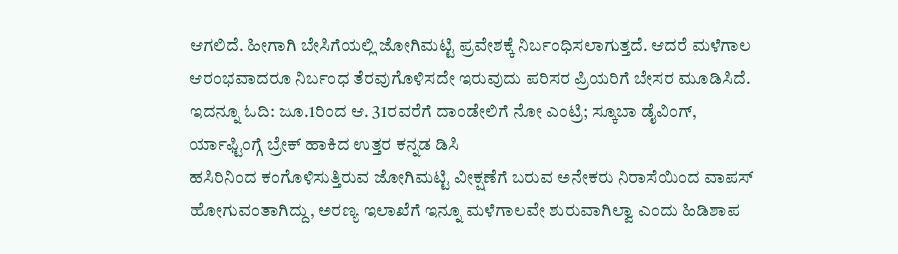ಆಗಲಿದೆ. ಹೀಗಾಗಿ ಬೇಸಿಗೆಯಲ್ಲಿ ಜೋಗಿಮಟ್ಟಿ ಪ್ರವೇಶಕ್ಕೆ ನಿರ್ಬಂಧಿಸಲಾಗುತ್ತದೆ. ಆದರೆ ಮಳೆಗಾಲ ಆರಂಭವಾದರೂ ನಿರ್ಬಂಧ ತೆರವುಗೊಳಿಸದೇ ಇರುವುದು ಪರಿಸರ ಪ್ರಿಯರಿಗೆ ಬೇಸರ ಮೂಡಿಸಿದೆ.
ಇದನ್ನೂ ಓದಿ: ಜೂ.1ರಿಂದ ಆ. 31ರವರೆಗೆ ದಾಂಡೇಲಿಗೆ ನೋ ಎಂಟ್ರಿ; ಸ್ಕೂಬಾ ಡೈವಿಂಗ್, ರ್ಯಾಫ್ಟಿಂಗ್ಗೆ ಬ್ರೇಕ್ ಹಾಕಿದ ಉತ್ತರ ಕನ್ನಡ ಡಿಸಿ
ಹಸಿರಿನಿಂದ ಕಂಗೊಳಿಸುತ್ತಿರುವ ಜೋಗಿಮಟ್ಟಿ ವೀಕ್ಷಣೆಗೆ ಬರುವ ಅನೇಕರು ನಿರಾಸೆಯಿಂದ ವಾಪಸ್ ಹೋಗುವಂತಾಗಿದ್ದು, ಅರಣ್ಯ ಇಲಾಖೆಗೆ ಇನ್ನೂ ಮಳೆಗಾಲವೇ ಶುರುವಾಗಿಲ್ವಾ ಎಂದು ಹಿಡಿಶಾಪ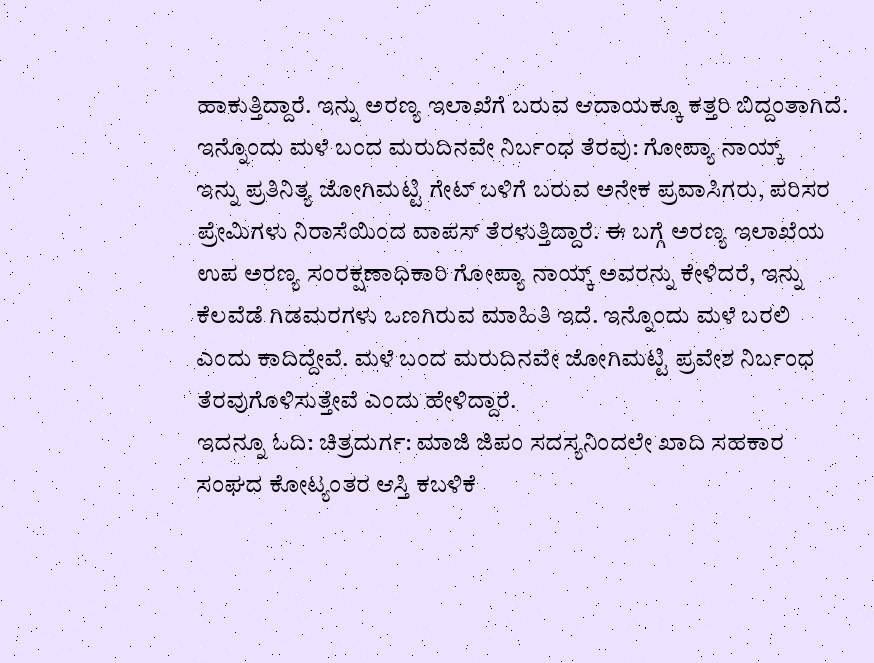ಹಾಕುತ್ತಿದ್ದಾರೆ. ಇನ್ನು ಅರಣ್ಯ ಇಲಾಖೆಗೆ ಬರುವ ಆದಾಯಕ್ಕೂ ಕತ್ತರಿ ಬಿದ್ದಂತಾಗಿದೆ.
ಇನ್ನೊಂದು ಮಳೆ ಬಂದ ಮರುದಿನವೇ ನಿರ್ಬಂಧ ತೆರವು: ಗೋಪ್ಯಾ ನಾಯ್ಕ್
ಇನ್ನು ಪ್ರತಿನಿತ್ಯ ಜೋಗಿಮಟ್ಟಿ ಗೇಟ್ ಬಳಿಗೆ ಬರುವ ಅನೇಕ ಪ್ರವಾಸಿಗರು, ಪರಿಸರ ಪ್ರೇಮಿಗಳು ನಿರಾಸೆಯಿಂದ ವಾಪಸ್ ತೆರಳುತ್ತಿದ್ದಾರೆ. ಈ ಬಗ್ಗೆ ಅರಣ್ಯ ಇಲಾಖೆಯ ಉಪ ಅರಣ್ಯ ಸಂರಕ್ಷಣಾಧಿಕಾರಿ ಗೋಪ್ಯಾ ನಾಯ್ಕ್ ಅವರನ್ನು ಕೇಳಿದರೆ, ಇನ್ನು ಕೆಲವೆಡೆ ಗಿಡಮರಗಳು ಒಣಗಿರುವ ಮಾಹಿತಿ ಇದೆ. ಇನ್ನೊಂದು ಮಳೆ ಬರಲಿ ಎಂದು ಕಾದಿದ್ದೇವೆ. ಮಳೆ ಬಂದ ಮರುದಿನವೇ ಜೋಗಿಮಟ್ಟಿ ಪ್ರವೇಶ ನಿರ್ಬಂಧ ತೆರವುಗೊಳಿಸುತ್ತೇವೆ ಎಂದು ಹೇಳಿದ್ದಾರೆ.
ಇದನ್ನೂ ಓದಿ: ಚಿತ್ರದುರ್ಗ: ಮಾಜಿ ಜಿಪಂ ಸದಸ್ಯನಿಂದಲೇ ಖಾದಿ ಸಹಕಾರ ಸಂಘದ ಕೋಟ್ಯಂತರ ಆಸ್ತಿ ಕಬಳಿಕೆ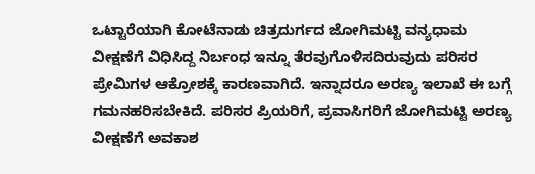ಒಟ್ಟಾರೆಯಾಗಿ ಕೋಟೆನಾಡು ಚಿತ್ರದುರ್ಗದ ಜೋಗಿಮಟ್ಟಿ ವನ್ಯಧಾಮ ವೀಕ್ಷಣೆಗೆ ವಿಧಿಸಿದ್ದ ನಿರ್ಬಂಧ ಇನ್ನೂ ತೆರವುಗೊಳಿಸದಿರುವುದು ಪರಿಸರ ಪ್ರೇಮಿಗಳ ಆಕ್ರೋಶಕ್ಕೆ ಕಾರಣವಾಗಿದೆ. ಇನ್ನಾದರೂ ಅರಣ್ಯ ಇಲಾಖೆ ಈ ಬಗ್ಗೆ ಗಮನಹರಿಸಬೇಕಿದೆ. ಪರಿಸರ ಪ್ರಿಯರಿಗೆ, ಪ್ರವಾಸಿಗರಿಗೆ ಜೋಗಿಮಟ್ಟಿ ಅರಣ್ಯ ವೀಕ್ಷಣೆಗೆ ಅವಕಾಶ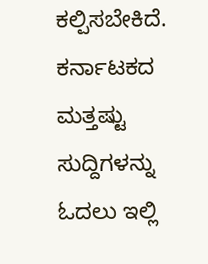ಕಲ್ಪಿಸಬೇಕಿದೆ.
ಕರ್ನಾಟಕದ ಮತ್ತಷ್ಟು ಸುದ್ದಿಗಳನ್ನು ಓದಲು ಇಲ್ಲಿ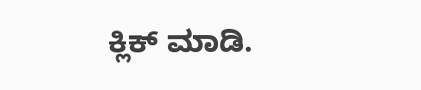ಕ್ಲಿಕ್ ಮಾಡಿ.